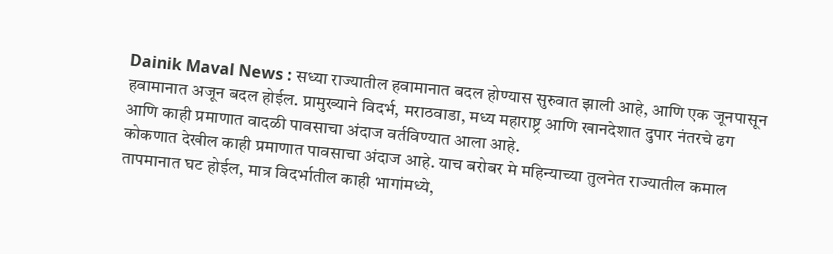Dainik Maval News : सध्या राज्यातील हवामानात बदल होण्यास सुरुवात झाली आहे, आणि एक जूनपासून हवामानात अजून बदल होईल. प्रामुख्याने विदर्भ, मराठवाडा, मध्य महाराष्ट्र आणि खानदेशात दुपार नंतरचे ढग आणि काही प्रमाणात वादळी पावसाचा अंदाज वर्तविण्यात आला आहे.
कोकणात देखील काही प्रमाणात पावसाचा अंदाज आहे. याच बरोबर मे महिन्याच्या तुलनेत राज्यातील कमाल तापमानात घट होईल, मात्र विदर्भातील काही भागांमध्ये,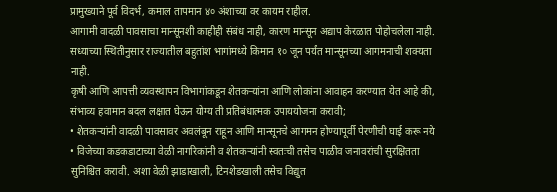प्रामुख्याने पूर्व विदर्भ, कमाल तापमान ४० अंशाच्या वर कायम राहील.
आगामी वादळी पावसाचा मान्सूनशी काहीही संबंध नाही, कारण मान्सून अद्याप केरळात पोहोचलेला नाही. सध्याच्या स्थितीनुसार राज्यातील बहुतांश भागांमध्ये किमान १० जून पर्यंत मान्सूनच्या आगमनाची शक्यता नाही.
कृषी आणि आपत्ती व्यवस्थापन विभागांकडून शेतकऱ्यांना आणि लोकांना आवाहन करण्यात येत आहे की, संभाव्य हवामान बदल लक्षात घेऊन योग्य ती प्रतिबंधात्मक उपाययोजना करावी;
• शेतकऱ्यांनी वादळी पावसावर अवलंबून राहून आणि मान्सूनचे आगमन होण्यापूर्वी पेरणीची घाई करू नये
• विजेच्या कडकडाटाच्या वेळी नागरिकांनी व शेतकऱ्यांनी स्वतःची तसेच पाळीव जनावरांची सुरक्षितता सुनिश्चित करावी. अशा वेळी झाडाखाली, टिनशेडखाली तसेच विद्युत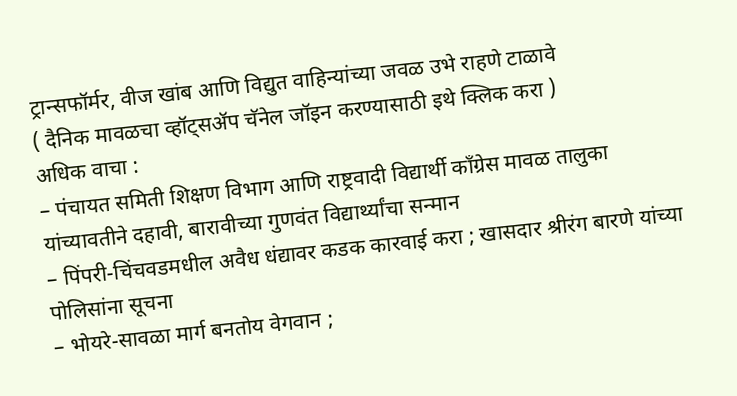ट्रान्सफॉर्मर, वीज खांब आणि विद्युत वाहिन्यांच्या जवळ उभे राहणे टाळावे
( दैनिक मावळचा व्हॉट्सॲप चॅनेल जॉइन करण्यासाठी इथे क्लिक करा )
अधिक वाचा :
– पंचायत समिती शिक्षण विभाग आणि राष्ट्रवादी विद्यार्थी काँग्रेस मावळ तालुका यांच्यावतीने दहावी, बारावीच्या गुणवंत विद्यार्थ्यांचा सन्मान
– पिंपरी-चिंचवडमधील अवैध धंद्यावर कडक कारवाई करा ; खासदार श्रीरंग बारणे यांच्या पोलिसांना सूचना
– भोयरे-सावळा मार्ग बनतोय वेगवान ;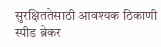सुरक्षिततेसाठी आवश्यक ठिकाणी स्पीड ब्रेकर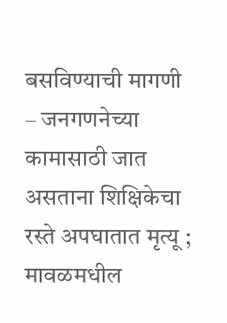बसविण्याची मागणी
– जनगणनेच्या कामासाठी जात असताना शिक्षिकेचा रस्ते अपघातात मृत्यू ; मावळमधील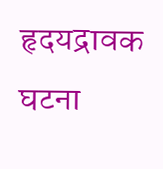हृदयद्रावक घटना